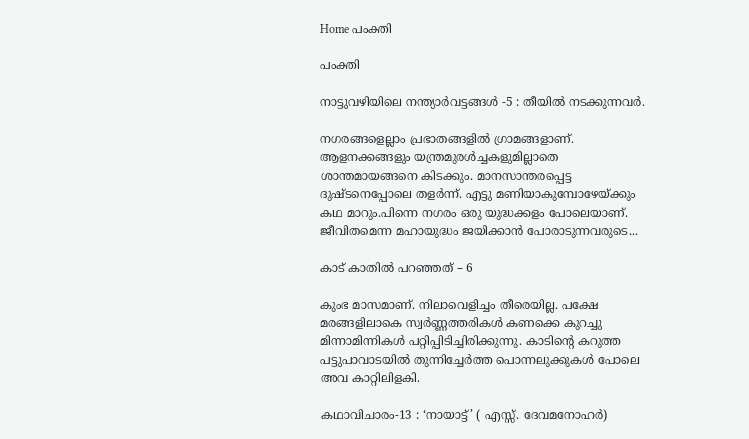Home പംക്തി

പംക്തി

നാട്ടുവഴിയിലെ നന്ത്യാർവട്ടങ്ങൾ -5 : തീയിൽ നടക്കുന്നവർ.

നഗരങ്ങളെല്ലാം പ്രഭാതങ്ങളിൽ ഗ്രാമങ്ങളാണ്. ആളനക്കങ്ങളും യന്ത്രമുരൾച്ചകളുമില്ലാതെ ശാന്തമായങ്ങനെ കിടക്കും. മാനസാന്തരപ്പെട്ട ദുഷ്ടനെപ്പോലെ തളർന്ന്. എട്ടു മണിയാകുമ്പോഴേയ്ക്കും കഥ മാറും.പിന്നെ നഗരം ഒരു യുദ്ധക്കളം പോലെയാണ്. ജീവിതമെന്ന മഹായുദ്ധം ജയിക്കാൻ പോരാടുന്നവരുടെ...

കാട് കാതിൽ പറഞ്ഞത് – 6

കുംഭ മാസമാണ്. നിലാവെളിച്ചം തീരെയില്ല. പക്ഷേ മരങ്ങളിലാകെ സ്വർണ്ണത്തരികൾ കണക്കെ കുറച്ചു മിന്നാമിന്നികൾ പറ്റിപ്പിടിച്ചിരിക്കുന്നു. കാടിൻ്റെ കറുത്ത പട്ടുപാവാടയിൽ തുന്നിച്ചേർത്ത പൊന്നലുക്കുകൾ പോലെ അവ കാറ്റിലിളകി.

കഥാവിചാരം-13 : ‘നായാട്ട്’ ( എസ്സ്. ദേവമനോഹർ)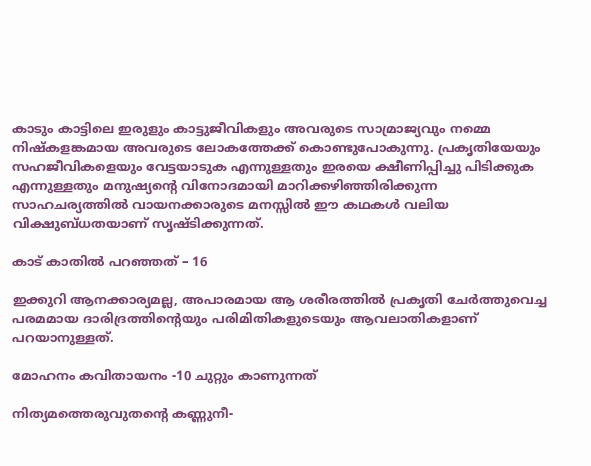കാടും കാട്ടിലെ ഇരുളും കാട്ടുജീവികളും അവരുടെ സാമ്രാജ്യവും നമ്മെ നിഷ്കളങ്കമായ അവരുടെ ലോകത്തേക്ക് കൊണ്ടുപോകുന്നു. പ്രകൃതിയേയും സഹജീവികളെയും വേട്ടയാടുക എന്നുള്ളതും ഇരയെ ക്ഷീണിപ്പിച്ചു പിടിക്കുക എന്നുള്ളതും മനുഷ്യന്റെ വിനോദമായി മാറിക്കഴിഞ്ഞിരിക്കുന്ന സാഹചര്യത്തിൽ വായനക്കാരുടെ മനസ്സിൽ ഈ കഥകൾ വലിയ വിക്ഷുബ്ധതയാണ് സൃഷ്ടിക്കുന്നത്.

കാട് കാതിൽ പറഞ്ഞത് – 16

ഇക്കുറി ആനക്കാര്യമല്ല, അപാരമായ ആ ശരീരത്തിൽ പ്രകൃതി ചേർത്തുവെച്ച പരമമായ ദാരിദ്രത്തിൻ്റെയും പരിമിതികളുടെയും ആവലാതികളാണ് പറയാനുള്ളത്.

മോഹനം കവിതായനം -10 ചുറ്റും കാണുന്നത്

നിത്യമത്തെരുവുതന്റെ കണ്ണുനീ-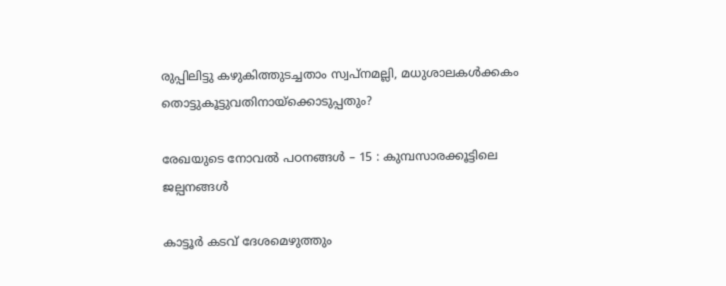രുപ്പിലിട്ടു കഴുകിത്തുടച്ചതാം സ്വപ്നമല്ലി, മധുശാലകൾക്കകം തൊട്ടുകൂട്ടുവതിനായ്ക്കൊടുപ്പതും?

രേഖയുടെ നോവൽ പഠനങ്ങൾ – 15 : കുമ്പസാരക്കൂട്ടിലെ ജല്പനങ്ങൾ

കാട്ടൂർ കടവ് ദേശമെഴുത്തും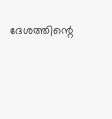ദേശത്തിന്റെ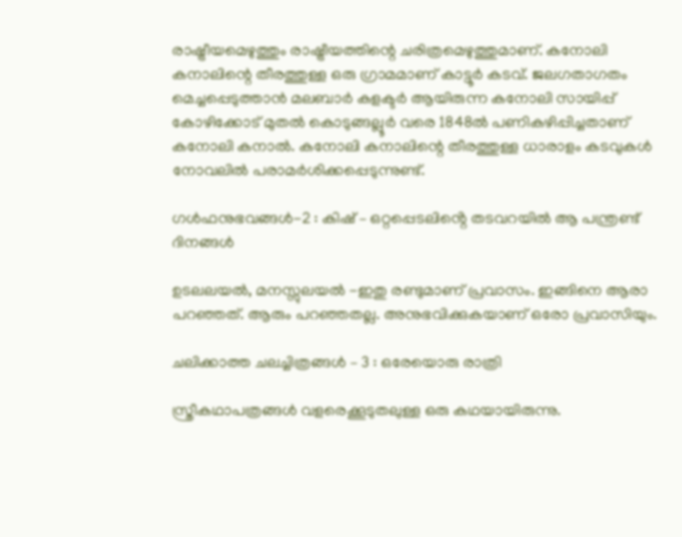രാഷ്ട്രീയമെഴുത്തും രാഷ്ട്രീയത്തിന്റെ ചരിത്രമെഴുത്തുമാണ്. കനോലി കനാലിന്റെ തീരത്തുള്ള ഒരു ഗ്രാമമാണ് കാട്ടൂർ കടവ്. ജലഗതാഗതം മെച്ചപ്പെടുത്താൻ മലബാർ കളക്ടർ ആയിരുന്ന കനോലി സായിപ്പ് കോഴിക്കോട് മുതൽ കൊടുങ്ങല്ലൂർ വരെ 1848ൽ പണികഴിപ്പിച്ചതാണ് കനോലി കനാൽ. കനോലി കനാലിന്റെ തീരത്തുള്ള ധാരാളം കടവുകൾ നോവലിൽ പരാമർശിക്കപ്പെടുന്നുണ്ട്.

ഗൾഫനുഭവങ്ങൾ-2 : കിഷ് – ഒറ്റപ്പെടലിൻ്റെ തടവറയിൽ ആ പന്ത്രണ്ട് ദിനങ്ങൾ

ഉടലലയല്‍, മനസ്സുലയല്‍ -ഇതു രണ്ടുമാണ് പ്രവാസം. ഇങ്ങിനെ ആരാ പറഞ്ഞത്. ആരും പറഞ്ഞതല്ല. അനുഭവിക്കുകയാണ് ഒരോ പ്രവാസിയും.

ചലിക്കാത്ത ചലച്ചിത്രങ്ങൾ – 3 : ഒരേയൊരു രാത്രി

സ്ത്രീകഥാപത്രങ്ങൾ വളരെക്കൂടുതലുള്ള ഒരു കഥയായിരുന്നു.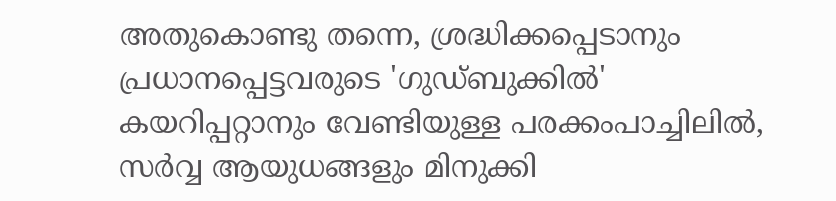അതുകൊണ്ടു തന്നെ, ശ്രദ്ധിക്കപ്പെടാനും പ്രധാനപ്പെട്ടവരുടെ 'ഗുഡ്ബുക്കിൽ' കയറിപ്പറ്റാനും വേണ്ടിയുള്ള പരക്കംപാച്ചിലിൽ, സർവ്വ ആയുധങ്ങളും മിനുക്കി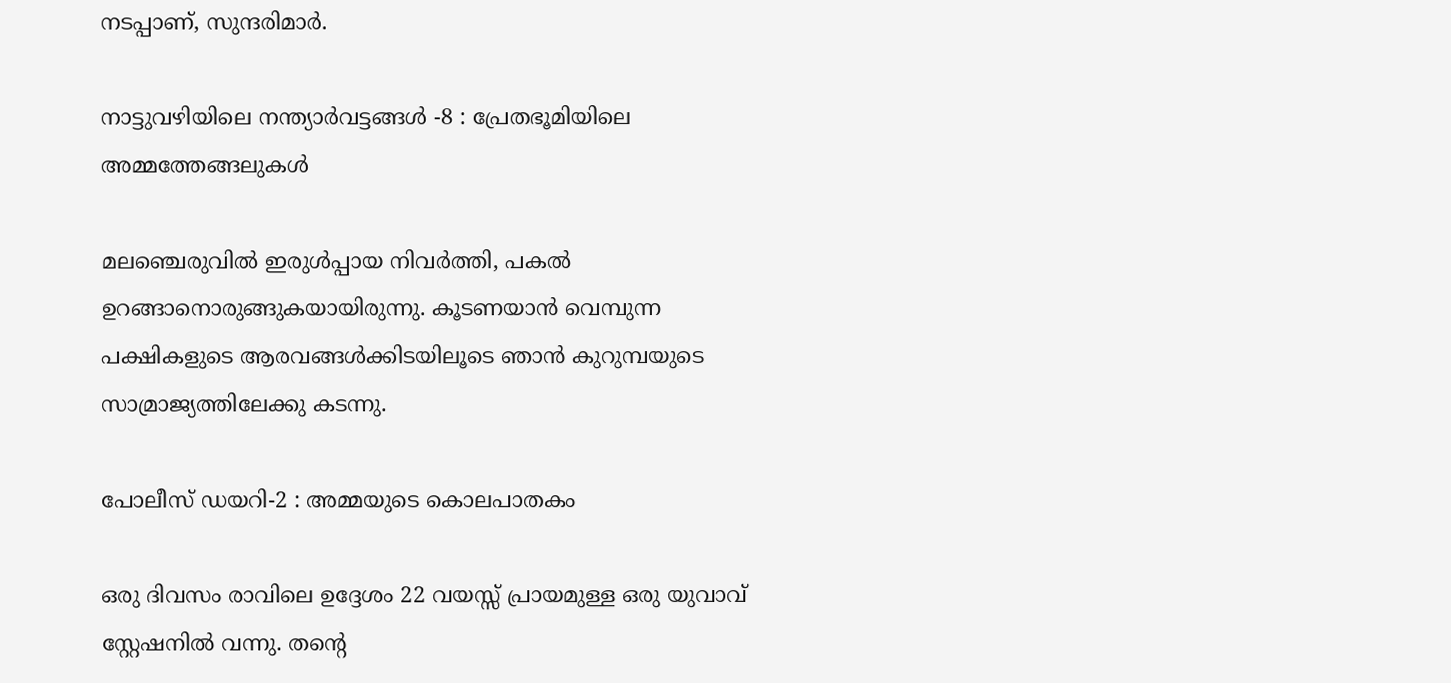നടപ്പാണ്, സുന്ദരിമാർ.

നാട്ടുവഴിയിലെ നന്ത്യാർവട്ടങ്ങൾ -8 : പ്രേതഭൂമിയിലെ അമ്മത്തേങ്ങലുകൾ

മലഞ്ചെരുവിൽ ഇരുൾപ്പായ നിവർത്തി, പകൽ ഉറങ്ങാനൊരുങ്ങുകയായിരുന്നു. കൂടണയാൻ വെമ്പുന്ന പക്ഷികളുടെ ആരവങ്ങൾക്കിടയിലൂടെ ഞാൻ കുറുമ്പയുടെ സാമ്രാജ്യത്തിലേക്കു കടന്നു.

പോലീസ് ഡയറി-2 : അമ്മയുടെ കൊലപാതകം

ഒരു ദിവസം രാവിലെ ഉദ്ദേശം 22 വയസ്സ് പ്രായമുള്ള ഒരു യുവാവ് സ്റ്റേഷനിൽ വന്നു. തന്റെ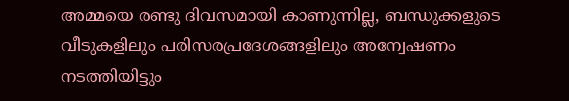അമ്മയെ രണ്ടു ദിവസമായി കാണുന്നില്ല, ബന്ധുക്കളുടെ വീടുകളിലും പരിസരപ്രദേശങ്ങളിലും അന്വേഷണം നടത്തിയിട്ടും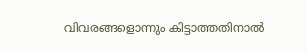വിവരങ്ങളൊന്നും കിട്ടാത്തതിനാൽ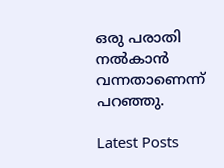ഒരു പരാതി നൽകാൻ വന്നതാണെന്ന് പറഞ്ഞു.

Latest Posts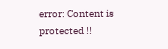error: Content is protected !!